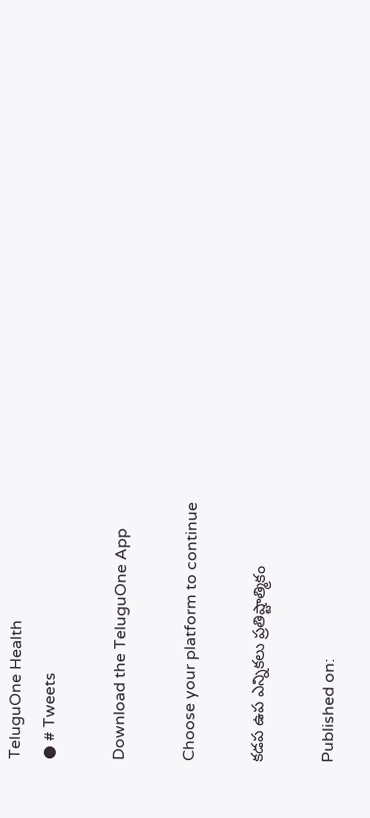TeluguOne Health
● # Tweets

Download the TeluguOne App

Choose your platform to continue

కడప ఉప ఎన్నికలు ప్రతిష్టాత్మికం

Published on: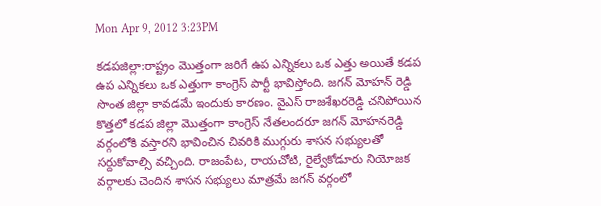Mon Apr 9, 2012 3:23PM

కడపజిల్లా:రాష్ట్రం మొత్తంగా జరిగే ఉప ఎన్నికలు ఒక ఎత్తు అయితే కడప ఉప ఎన్నికలు ఒక ఎత్తుగా కాంగ్రెస్ పార్టీ భావిస్తోంది. జగన్ మోహన్ రెడ్డి సొంత జిల్లా కావడమే ఇందుకు కారణం. వైఎస్ రాజశేఖరరెడ్డి చనిపోయిన కొత్తలో కడప జిల్లా మొత్తంగా కాంగ్రెస్ నేతలందరూ జగన్ మోహనరెడ్డి వర్గంలోకి వస్తారని భావించిన చివరికి ముగ్గురు శాసన సభ్యులతో సర్దుకోవాల్సి వచ్చింది. రాజంపేట, రాయచోటి, రైల్వేకోడూరు నియోజక వర్గాలకు చెందిన శాసన సభ్యులు మాత్రమే జగన్ వర్గంలో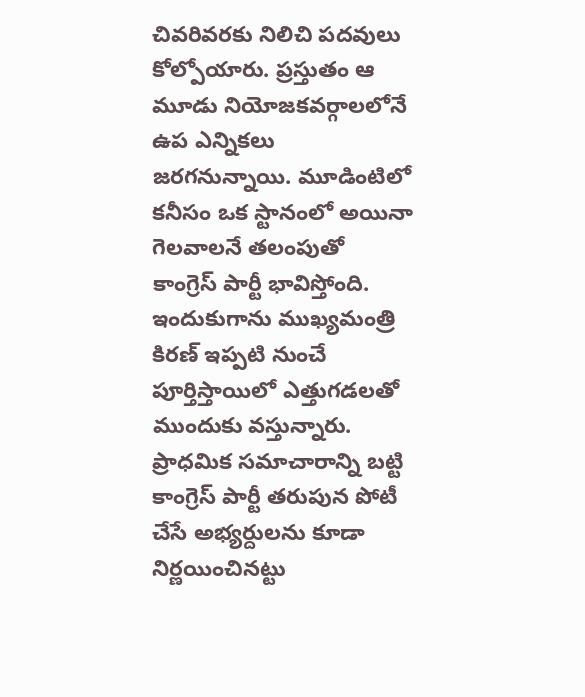చివరివరకు నిలిచి పదవులు కోల్పోయారు. ప్రస్తుతం ఆ మూడు నియోజకవర్గాలలోనే ఉప ఎన్నికలు జరగనున్నాయి. మూడింటిలో కనీసం ఒక స్టానంలో అయినా గెలవాలనే తలంపుతో కాంగ్రెస్ పార్టీ భావిస్తోంది. ఇందుకుగాను ముఖ్యమంత్రి కిరణ్ ఇప్పటి నుంచే పూర్తిస్తాయిలో ఎత్తుగడలతో ముందుకు వస్తున్నారు. ప్రాధమిక సమాచారాన్ని బట్టి కాంగ్రెస్ పార్టీ తరుపున పోటీ చేసే అభ్యర్దులను కూడా నిర్ణయించినట్టు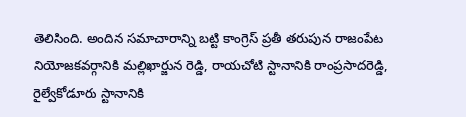తెలిసింది. అందిన సమాచారాన్ని బట్టి కాంగ్రెస్ ప్రతీ తరుపున రాజంపేట నియోజకవర్గానికి మల్లిఖార్జున రెడ్డి, రాయచోటి స్టానానికి రాంప్రసాదరెడ్డి, రైల్వేకోడూరు స్టానానికి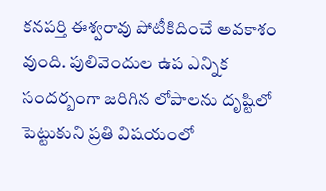కనపర్తి ఈశ్వరావు పోటీకిదించే అవకాశం వుంది. పులివెందుల ఉప ఎన్నిక సందర్బంగా జరిగిన లోపాలను దృష్టిలో పెట్టుకుని ప్రతి విషయంలో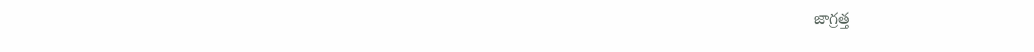జాగ్రత్త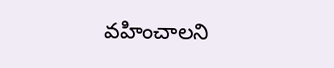వహించాలని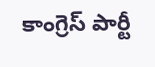కాంగ్రెస్ పార్టీ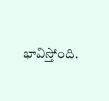భావిస్తోంది.